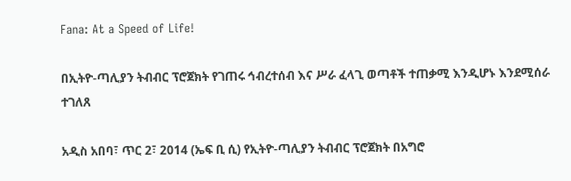Fana: At a Speed of Life!

በኢትዮ-ጣሊያን ትብብር ፕሮጀክት የገጠሩ ኅብረተሰብ እና ሥራ ፈላጊ ወጣቶች ተጠቃሚ እንዲሆኑ እንደሚሰራ ተገለጸ

አዲስ አበባ፣ ጥር 2፣ 2014 (ኤፍ ቢ ሲ) የኢትዮ-ጣሊያን ትብብር ፕሮጀክት በአግሮ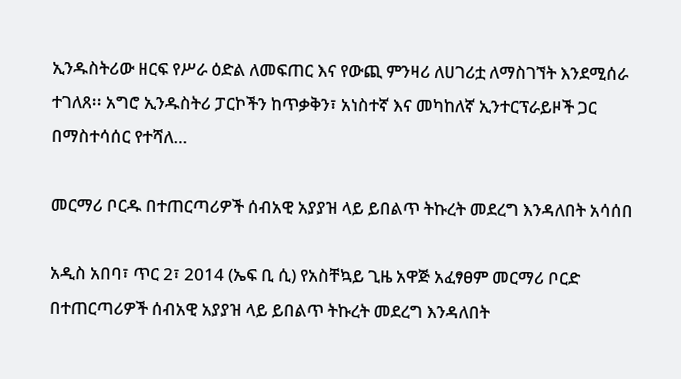ኢንዱስትሪው ዘርፍ የሥራ ዕድል ለመፍጠር እና የውጪ ምንዛሪ ለሀገሪቷ ለማስገኘት እንደሚሰራ ተገለጸ፡፡ አግሮ ኢንዱስትሪ ፓርኮችን ከጥቃቅን፣ አነስተኛ እና መካከለኛ ኢንተርፕራይዞች ጋር በማስተሳሰር የተሻለ…

መርማሪ ቦርዱ በተጠርጣሪዎች ሰብአዊ አያያዝ ላይ ይበልጥ ትኩረት መደረግ እንዳለበት አሳሰበ

አዲስ አበባ፣ ጥር 2፣ 2014 (ኤፍ ቢ ሲ) የአስቸኳይ ጊዜ አዋጅ አፈፃፀም መርማሪ ቦርድ በተጠርጣሪዎች ሰብአዊ አያያዝ ላይ ይበልጥ ትኩረት መደረግ እንዳለበት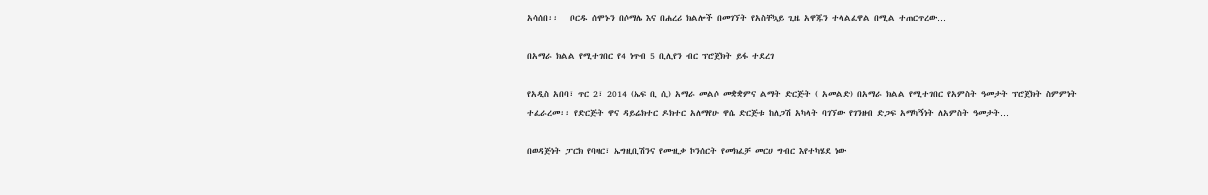አሳሰበ፡፡   ቦርዱ ሰሞኑን በሶማሌ እና በሐረሪ ክልሎች በመገኘት የአስቸኳይ ጊዜ አዋጁን ተላልፈዋል በሚል ተጠርጥረው…

በአማራ ክልል የሚተገበር የ4 ነጥብ 5 ቢሊየን ብር ፕሮጀክት ይፋ ተደረገ

የአዲስ አበባ፣ ጥር 2፣ 2014 (ኤፍ ቢ ሲ) አማራ መልሶ መቋቋምና ልማት ድርጅት ( አመልድ) በአማራ ክልል የሚተገበር የአምስት ዓመታት ፕሮጀክት ስምምነት ተፈራረመ፡፡ የድርጅት ዋና ዳይሬክተር ዶክተር አለማየሁ ዋሴ ድርጅቱ ከለጋሽ አካላት ባገኘው የገንዘብ ድጋፍ አማካኝነት ለአምስት ዓመታት…

በወዳጅነት ፓርክ የባዛር፣ ኤግዚቢሽንና የሙዚቃ ኮንሰርት የመክፈቻ መርሀ ግብር እየተካሄደ ነው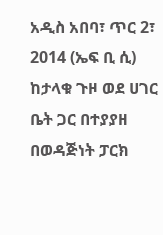አዲስ አበባ፣ ጥር 2፣ 2014 (ኤፍ ቢ ሲ) ከታላቁ ጉዞ ወደ ሀገር ቤት ጋር በተያያዘ በወዳጅነት ፓርክ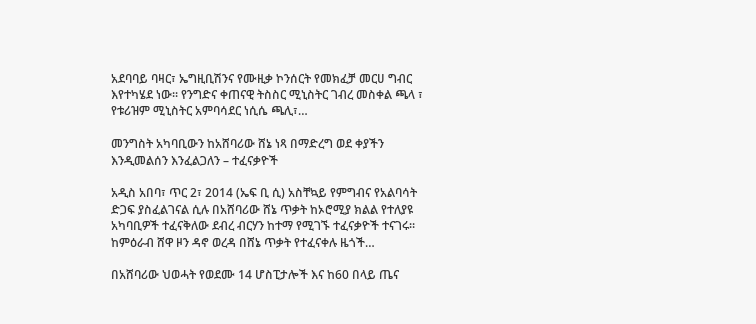አደባባይ ባዛር፣ ኤግዚቢሽንና የሙዚቃ ኮንሰርት የመክፈቻ መርሀ ግብር እየተካሄደ ነው፡፡ የንግድና ቀጠናዊ ትስስር ሚኒስትር ገብረ መስቀል ጫላ ፣ የቱሪዝም ሚኒስትር አምባሳደር ነሲሴ ጫሊ፣…

መንግስት አካባቢውን ከአሸባሪው ሸኔ ነጻ በማድረግ ወደ ቀያችን እንዲመልሰን እንፈልጋለን – ተፈናቃዮች

አዲስ አበባ፣ ጥር 2፣ 2014 (ኤፍ ቢ ሲ) አስቸኳይ የምግብና የአልባሳት ድጋፍ ያስፈልገናል ሲሉ በአሸባሪው ሸኔ ጥቃት ከኦሮሚያ ክልል የተለያዩ አካባቢዎች ተፈናቅለው ደብረ ብርሃን ከተማ የሚገኙ ተፈናቃዮች ተናገሩ።   ከምዕራብ ሸዋ ዞን ዳኖ ወረዳ በሸኔ ጥቃት የተፈናቀሉ ዜጎች…

በአሸባሪው ህወሓት የወደሙ 14 ሆስፒታሎች እና ከ60 በላይ ጤና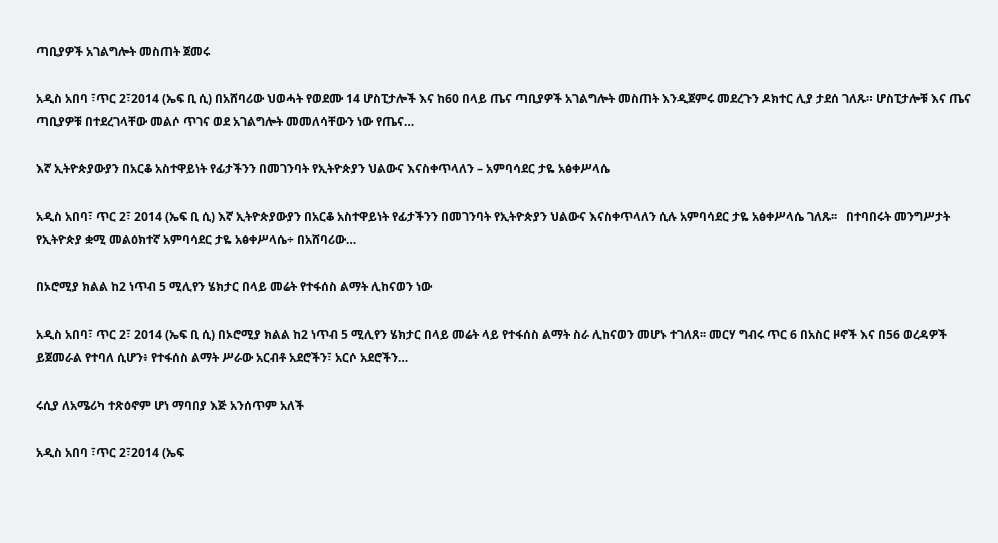ጣቢያዎች አገልግሎት መስጠት ጀመሩ

አዲስ አበባ ፣ጥር 2፣2014 (ኤፍ ቢ ሲ) በአሸባሪው ህወሓት የወደሙ 14 ሆስፒታሎች እና ከ60 በላይ ጤና ጣቢያዎች አገልግሎት መስጠት እንዲጀምሩ መደረጉን ዶክተር ሊያ ታደሰ ገለጹ። ሆስፒታሎቹ እና ጤና ጣቢያዎቹ በተደረገላቸው መልሶ ጥገና ወደ አገልግሎት መመለሳቸውን ነው የጤና…

እኛ ኢትዮጵያውያን በአርቆ አስተዋይነት የፊታችንን በመገንባት የኢትዮጵያን ህልውና እናስቀጥላለን – አምባሳደር ታዬ አፅቀሥላሴ

አዲስ አበባ፣ ጥር 2፣ 2014 (ኤፍ ቢ ሲ) እኛ ኢትዮጵያውያን በአርቆ አስተዋይነት የፊታችንን በመገንባት የኢትዮጵያን ህልውና እናስቀጥላለን ሲሉ አምባሳደር ታዬ አፅቀሥላሴ ገለጹ፡፡   በተባበሩት መንግሥታት የኢትዮጵያ ቋሚ መልዕክተኛ አምባሳደር ታዬ አፅቀሥላሴ÷ በአሸባሪው…

በኦሮሚያ ክልል ከ2 ነጥብ 5 ሚሊየን ሄክታር በላይ መሬት የተፋሰስ ልማት ሊከናወን ነው

አዲስ አበባ፣ ጥር 2፣ 2014 (ኤፍ ቢ ሲ) በኦሮሚያ ክልል ከ2 ነጥብ 5 ሚሊየን ሄክታር በላይ መሬት ላይ የተፋሰስ ልማት ስራ ሊከናወን መሆኑ ተገለጸ፡፡ መርሃ ግብሩ ጥር 6 በአስር ዞኖች እና በ56 ወረዳዎች ይጀመራል የተባለ ሲሆን፥ የተፋሰስ ልማት ሥራው አርብቶ አደሮችን፣ አርሶ አደሮችን…

ሩሲያ ለአሜሪካ ተጽዕኖም ሆነ ማባበያ እጅ አንሰጥም አለች

አዲስ አበባ ፣ጥር 2፣2014 (ኤፍ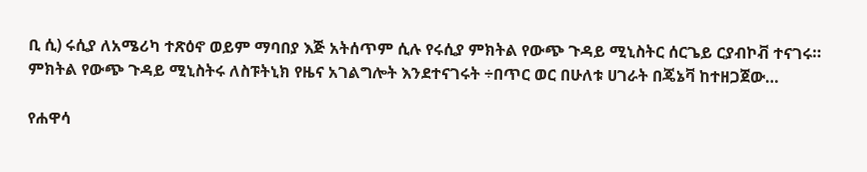ቢ ሲ) ሩሲያ ለአሜሪካ ተጽዕኖ ወይም ማባበያ እጅ አትሰጥም ሲሉ የሩሲያ ምክትል የውጭ ጉዳይ ሚኒስትር ሰርጌይ ርያብኮቭ ተናገሩ። ምክትል የውጭ ጉዳይ ሚኒስትሩ ለስፑትኒክ የዜና አገልግሎት እንደተናገሩት ÷በጥር ወር በሁለቱ ሀገራት በጄኔቫ ከተዘጋጀው…

የሐዋሳ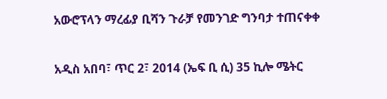አውሮፕላን ማረፊያ ቢሻን ጉራቻ የመንገድ ግንባታ ተጠናቀቀ

አዲስ አበባ፣ ጥር 2፣ 2014 (ኤፍ ቢ ሲ) 35 ኪሎ ሜትር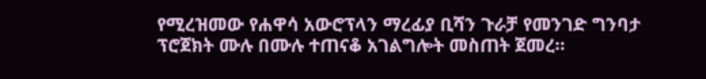የሚረዝመው የሐዋሳ አውሮፕላን ማረፊያ ቢሻን ጉራቻ የመንገድ ግንባታ ፕሮጀክት ሙሉ በሙሉ ተጠናቆ አገልግሎት መስጠት ጀመረ።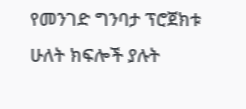የመንገድ ግንባታ ፕሮጀክቱ ሁለት ክፍሎች ያሉት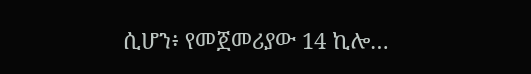ሲሆን፥ የመጀመሪያው 14 ኪሎ…